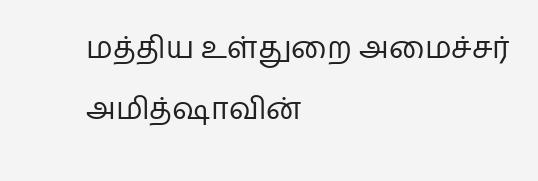மத்திய உள்துறை அமைச்சர் அமித்ஷாவின்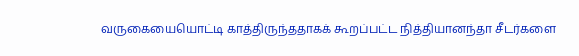வருகையையொட்டி காத்திருந்ததாகக் கூறப்பட்ட நித்தியானந்தா சீடர்களை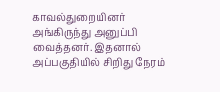காவல்துறையினர் அங்கிருந்து அனுப்பி வைத்தனர். இதனால் அப்பகுதியில் சிறிது நேரம்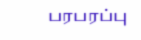பரபரப்பு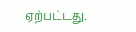ஏற்பட்டது.